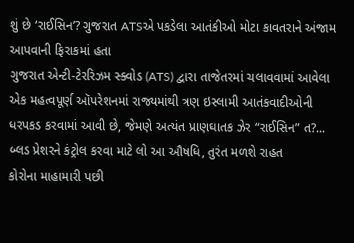શું છે ‘રાઈસિન’? ગુજરાત ATSએ પકડેલા આતંકીઓ મોટા કાવતરાને અંજામ આપવાની ફિરાકમાં હતા
ગુજરાત એન્ટી-ટેરરિઝમ સ્ક્વોડ (ATS) દ્વારા તાજેતરમાં ચલાવવામાં આવેલા એક મહત્વપૂર્ણ ઑપરેશનમાં રાજ્યમાંથી ત્રણ ઇસ્લામી આતંકવાદીઓની ધરપકડ કરવામાં આવી છે, જેમણે અત્યંત પ્રાણઘાતક ઝેર “રાઈસિન” ત?...
બ્લડ પ્રેશરને કંટ્રોલ કરવા માટે લો આ ઔષધિ, તુરંત મળશે રાહત
કોરોના માહામારી પછી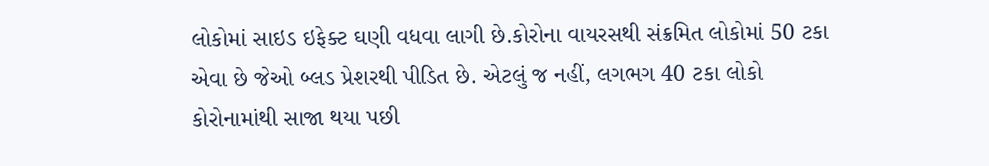લોકોમાં સાઇડ ઇફેક્ટ ઘણી વધવા લાગી છે.કોરોના વાયરસથી સંક્રમિત લોકોમાં 50 ટકા એવા છે જેઓ બ્લડ પ્રેશરથી પીડિત છે. એટલું જ નહીં, લગભગ 40 ટકા લોકો કોરોનામાંથી સાજા થયા પછી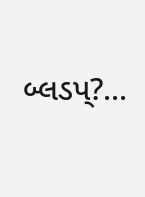બ્લડપ્?...